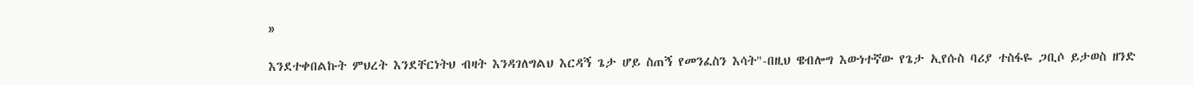»

እንደተቀበልኩት ምህረት እንደቸርነትህ ብዛት እንዳገለግልህ እርዳኝ ጌታ ሆይ ስጠኝ የመንፈስን እሳት"-በዚህ ዌብሎግ እውነተኛው የጌታ ኢየሱስ ባሪያ ተስፋዬ ጋቢሶ ይታወስ ዘንድ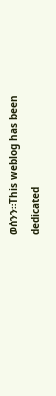ወሰንን።This weblog has been dedicated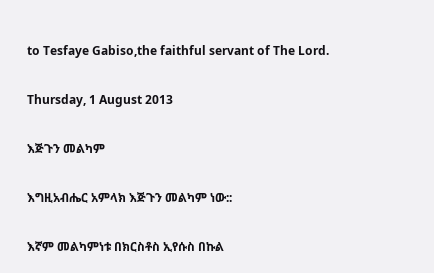to Tesfaye Gabiso,the faithful servant of The Lord.

Thursday, 1 August 2013

እጅጉን መልካም

እግዚአብሔር አምላክ እጅጉን መልካም ነው::

እኛም መልካምነቱ በክርስቶስ ኢየሱስ በኩል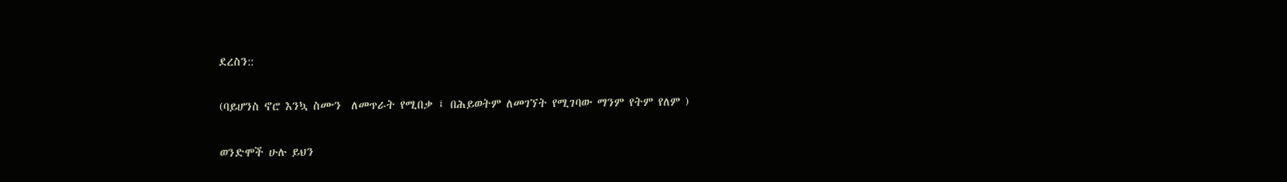ደረስን::

(ባይሆንስ ኖሮ እንኳ ስሙን  ለመጥራት የሚበቃ ፤ በሕይወትም ለመገኘት የሚገባው ማንም የትም የለም )

ወንድሞች ሁሉ ይህን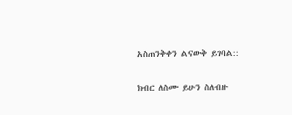አስጠንቅቀን ልናውቅ ይገባል::

ክብር ለስሙ ይሁን ስለብዙ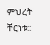ምህረት ቸርነቱ::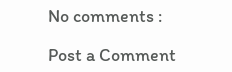No comments :

Post a Comment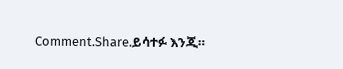Comment.Share.ይሳተፉ እንጂ።